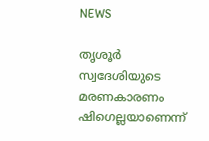NEWS

തൃശൂർ സ്വദേശിയുടെ മരണകാരണം ഷിഗെല്ലയാണെന്ന്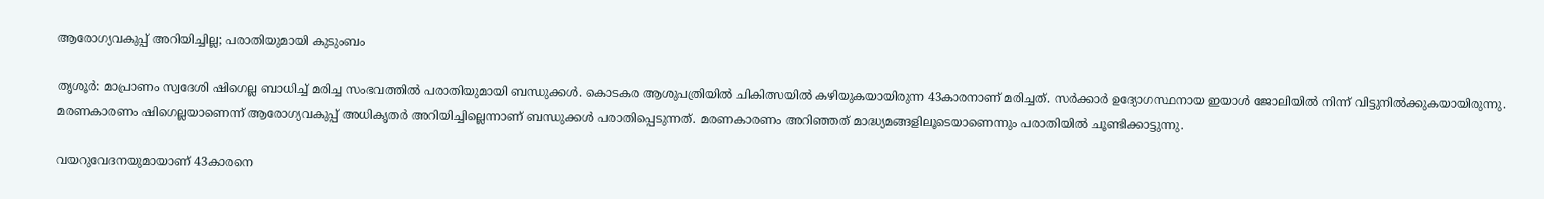ആരോഗ്യവകുപ്പ് അറിയിച്ചില്ല; പരാതിയുമായി കുടുംബം

തൃശൂർ: മാപ്രാണം സ്വദേശി ഷിഗെല്ല ബാധിച്ച് മരിച്ച സംഭവത്തിൽ പരാതിയുമായി ബന്ധുക്കൾ. കൊടകര ആശുപത്രിയിൽ ചികിത്സയിൽ കഴിയുകയായിരുന്ന 43കാരനാണ് മരിച്ചത്. സർക്കാർ ഉദ്യോഗസ്ഥനായ ഇയാൾ ജോലിയിൽ നിന്ന് വിട്ടുനിൽക്കുകയായിരുന്നു. മരണകാരണം ഷിഗെല്ലയാണെന്ന് ആരോഗ്യവകുപ്പ് അധികൃതർ അറിയിച്ചില്ലെന്നാണ് ബന്ധുക്കൾ പരാതിപ്പെടുന്നത്. മരണകാരണം അറിഞ്ഞത് മാദ്ധ്യമങ്ങളിലൂടെയാണെന്നും പരാതിയിൽ ചൂണ്ടിക്കാട്ടുന്നു.

വയറുവേദനയുമായാണ് 43കാരനെ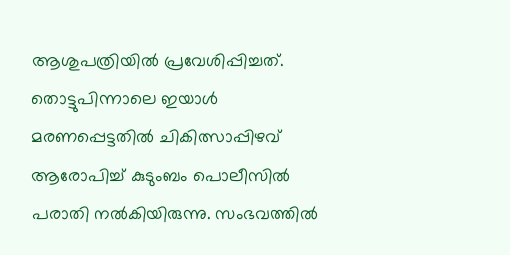ആശുപത്രിയിൽ പ്രവേശിപ്പിച്ചത്. തൊട്ടുപിന്നാലെ ഇയാൾ മരണപ്പെട്ടതിൽ ചികിത്സാപ്പിഴവ് ആരോപിച്ച് കുടുംബം പൊലീസിൽ പരാതി നൽകിയിരുന്നു. സംഭവത്തിൽ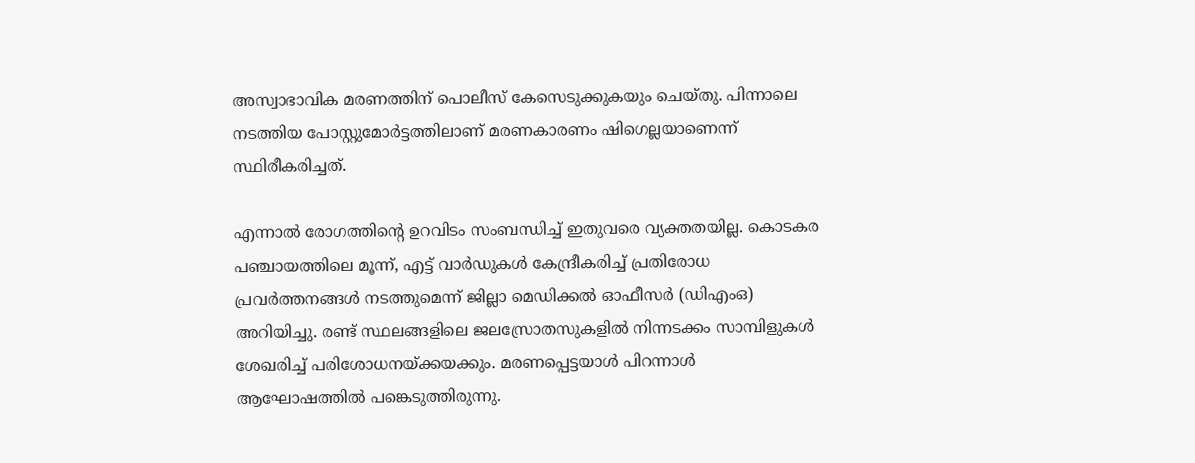അസ്വാഭാവിക മരണത്തിന് പൊലീസ് കേസെടുക്കുകയും ചെയ്തു. പിന്നാലെ നടത്തിയ പോസ്റ്റുമോർട്ടത്തിലാണ് മരണകാരണം ഷിഗെല്ലയാണെന്ന് സ്ഥിരീകരിച്ചത്.

എന്നാൽ രോഗത്തിന്റെ ഉറവിടം സംബന്ധിച്ച് ഇതുവരെ വ്യക്തതയില്ല. കൊടകര പഞ്ചായത്തിലെ മൂന്ന്, എട്ട് വാർഡുകൾ കേന്ദ്രീകരിച്ച് പ്രതിരോധ പ്രവർത്തനങ്ങൾ നടത്തുമെന്ന് ജില്ലാ മെഡിക്കൽ ഓഫീസർ (ഡിഎംഒ) അറിയിച്ചു. രണ്ട് സ്ഥലങ്ങളിലെ ജലസ്രോതസുകളിൽ നിന്നടക്കം സാമ്പിളുകൾ ശേഖരിച്ച് പരിശോധനയ്ക്കയക്കും. മരണപ്പെട്ടയാൾ പിറന്നാൾ ആഘോഷത്തിൽ പങ്കെടുത്തിരുന്നു.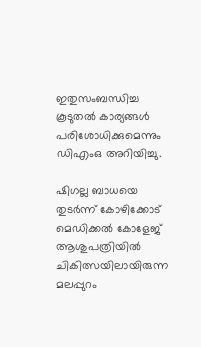ഇതുസംബന്ധിച്ച കൂടുതൽ കാര്യങ്ങൾ പരിശോധിക്കുമെന്നും ഡിഎംഒ അറിയിച്ചു.

ഷിഗല്ല ബാധയെ തുടർന്ന് കോഴിക്കോട് മെഡിക്കൽ കോളേജ് ആശുപത്രിയിൽ ചികിത്സയിലായിരുന്ന മലപ്പുറം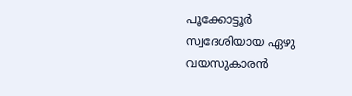പൂക്കോട്ടൂർ സ്വദേശിയായ ഏഴു വയസുകാരൻ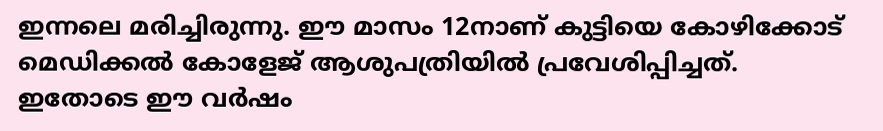ഇന്നലെ മരിച്ചിരുന്നു. ഈ മാസം 12നാണ് കുട്ടിയെ കോഴിക്കോട് മെഡിക്കൽ കോളേജ് ആശുപത്രിയിൽ പ്രവേശിപ്പിച്ചത്. ഇതോടെ ഈ വർഷം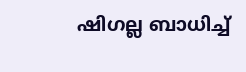ഷിഗല്ല ബാധിച്ച്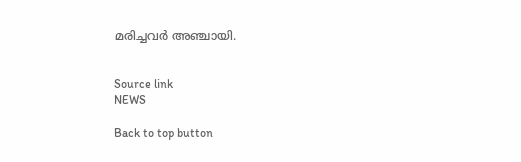മരിച്ചവർ അഞ്ചായി.


Source link
NEWS

Back to top button